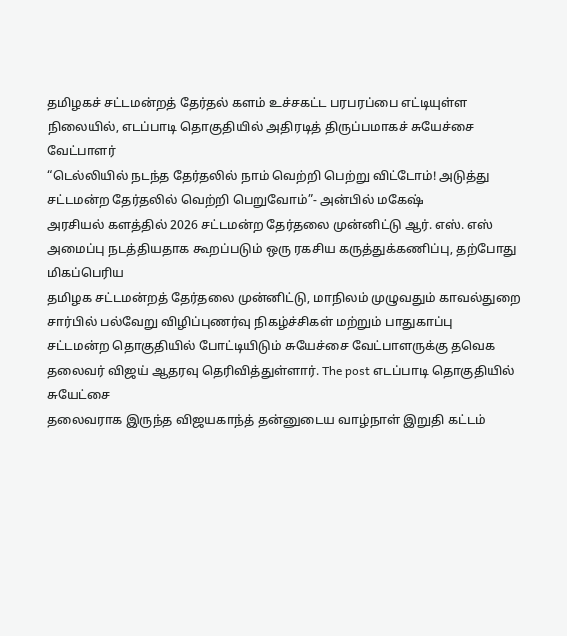தமிழகச் சட்டமன்றத் தேர்தல் களம் உச்சகட்ட பரபரப்பை எட்டியுள்ள நிலையில், எடப்பாடி தொகுதியில் அதிரடித் திருப்பமாகச் சுயேச்சை வேட்பாளர்
“டெல்லியில் நடந்த தேர்தலில் நாம் வெற்றி பெற்று விட்டோம்! அடுத்து சட்டமன்ற தேர்தலில் வெற்றி பெறுவோம்”- அன்பில் மகேஷ்
அரசியல் களத்தில் 2026 சட்டமன்ற தேர்தலை முன்னிட்டு ஆர். எஸ். எஸ் அமைப்பு நடத்தியதாக கூறப்படும் ஒரு ரகசிய கருத்துக்கணிப்பு, தற்போது மிகப்பெரிய
தமிழக சட்டமன்றத் தேர்தலை முன்னிட்டு, மாநிலம் முழுவதும் காவல்துறை சார்பில் பல்வேறு விழிப்புணர்வு நிகழ்ச்சிகள் மற்றும் பாதுகாப்பு
சட்டமன்ற தொகுதியில் போட்டியிடும் சுயேச்சை வேட்பாளருக்கு தவெக தலைவர் விஜய் ஆதரவு தெரிவித்துள்ளார். The post எடப்பாடி தொகுதியில் சுயேட்சை
தலைவராக இருந்த விஜயகாந்த் தன்னுடைய வாழ்நாள் இறுதி கட்டம்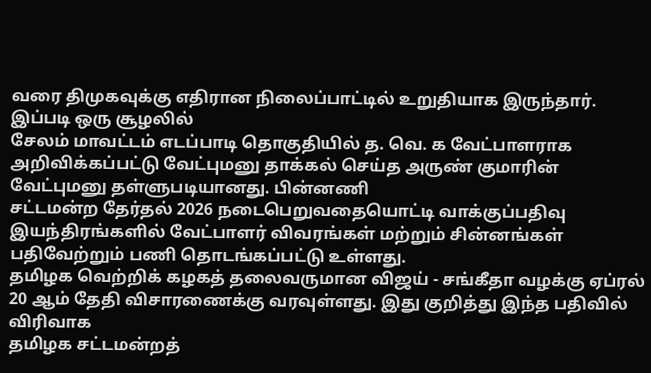வரை திமுகவுக்கு எதிரான நிலைப்பாட்டில் உறுதியாக இருந்தார். இப்படி ஒரு சூழலில்
சேலம் மாவட்டம் எடப்பாடி தொகுதியில் த. வெ. க வேட்பாளராக அறிவிக்கப்பட்டு வேட்புமனு தாக்கல் செய்த அருண் குமாரின் வேட்புமனு தள்ளுபடியானது. பின்னணி
சட்டமன்ற தேர்தல் 2026 நடைபெறுவதையொட்டி வாக்குப்பதிவு இயந்திரங்களில் வேட்பாளர் விவரங்கள் மற்றும் சின்னங்கள் பதிவேற்றும் பணி தொடங்கப்பட்டு உள்ளது.
தமிழக வெற்றிக் கழகத் தலைவருமான விஜய் - சங்கீதா வழக்கு ஏப்ரல் 20 ஆம் தேதி விசாரணைக்கு வரவுள்ளது. இது குறித்து இந்த பதிவில் விரிவாக
தமிழக சட்டமன்றத்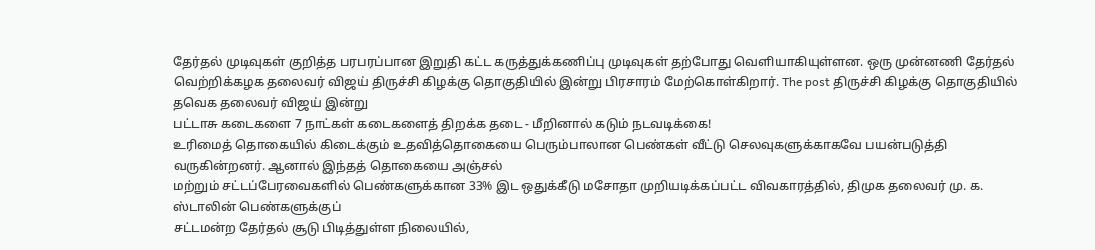தேர்தல் முடிவுகள் குறித்த பரபரப்பான இறுதி கட்ட கருத்துக்கணிப்பு முடிவுகள் தற்போது வெளியாகியுள்ளன. ஒரு முன்னணி தேர்தல்
வெற்றிக்கழக தலைவர் விஜய் திருச்சி கிழக்கு தொகுதியில் இன்று பிரசாரம் மேற்கொள்கிறார். The post திருச்சி கிழக்கு தொகுதியில் தவெக தலைவர் விஜய் இன்று
பட்டாசு கடைகளை 7 நாட்கள் கடைகளைத் திறக்க தடை - மீறினால் கடும் நடவடிக்கை!
உரிமைத் தொகையில் கிடைக்கும் உதவித்தொகையை பெரும்பாலான பெண்கள் வீட்டு செலவுகளுக்காகவே பயன்படுத்தி வருகின்றனர். ஆனால் இந்தத் தொகையை அஞ்சல்
மற்றும் சட்டப்பேரவைகளில் பெண்களுக்கான 33% இட ஒதுக்கீடு மசோதா முறியடிக்கப்பட்ட விவகாரத்தில், திமுக தலைவர் மு. க. ஸ்டாலின் பெண்களுக்குப்
சட்டமன்ற தேர்தல் சூடு பிடித்துள்ள நிலையில்,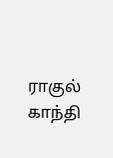ராகுல் காந்தி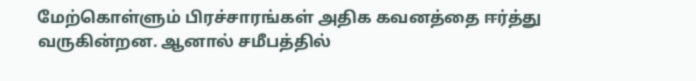மேற்கொள்ளும் பிரச்சாரங்கள் அதிக கவனத்தை ஈர்த்து வருகின்றன. ஆனால் சமீபத்தில்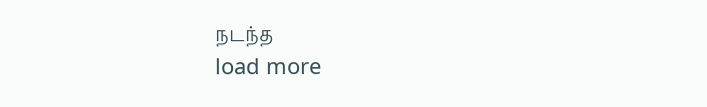நடந்த
load more